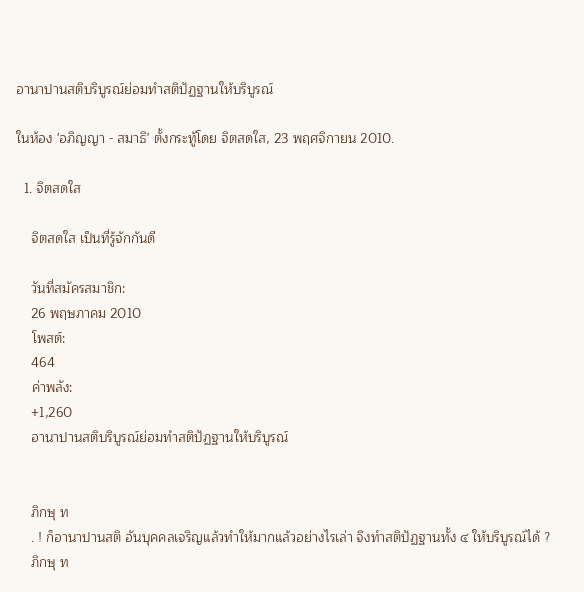อานาปานสติบริบูรณ์ย่อมทำสติปัฏฐานให้บริบูรณ์

ในห้อง 'อภิญญา - สมาธิ' ตั้งกระทู้โดย จิตสดใส, 23 พฤศจิกายน 2010.

  1. จิตสดใส

    จิตสดใส เป็นที่รู้จักกันดี

    วันที่สมัครสมาชิก:
    26 พฤษภาคม 2010
    โพสต์:
    464
    ค่าพลัง:
    +1,260
    อานาปานสติบริบูรณ์ย่อมทำสติปัฏฐานให้บริบูรณ์


    ภิกษุ ท
    . ! ก็อานาปานสติ อันบุคคลเจริญแล้วทำให้มากแล้วอย่างไรเล่า จึงทำสติปัฏฐานทั้ง ๔ ให้บริบูรณ์ได้ ?
    ภิกษุ ท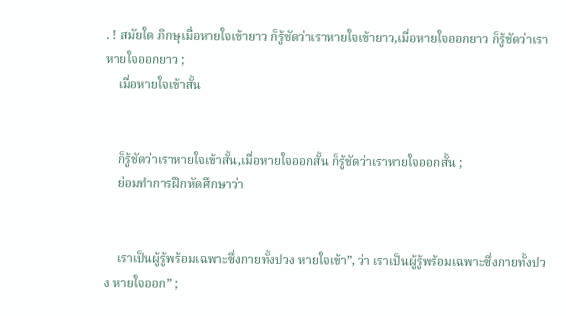. ! สมัยใด ภิกษุเมื่อหายใจเข้ายาว ก็รู้ชัดว่าเราหายใจเข้ายาว,เมื่อหายใจออกยาว ก็รู้ชัดว่าเราหายใจออกยาว ;
    เมื่อหายใจเข้าสั้น


    ก็รู้ชัดว่าเราหายใจเข้าสั้น,เมื่อหายใจออกสั้น ก็รู้ชัดว่าเราหายใจออกสั้น ;
    ย่อมทำการฝึกหัดศึกษาว่า


    เราเป็นผู้รู้พร้อมเฉพาะซึ่งกายทั้งปวง หายใจเข้า”, ว่า เราเป็นผู้รู้พร้อมเฉพาะซึ่งกายทั้งปวง หายใจออก” ;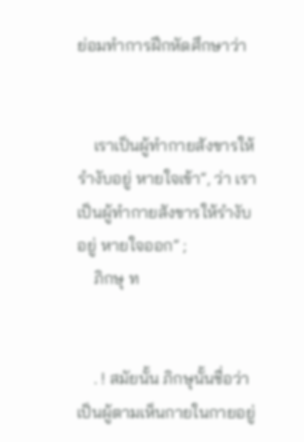ย่อมทำการฝึกหัดศึกษาว่า


    เราเป็นผู้ทำกายสังขารให้รำงับอยู่ หายใจเข้า”, ว่า เราเป็นผู้ทำกายสังขารให้รำงับอยู่ หายใจออก” ;
    ภิกษุ ท


    . ! สมัยนั้น ภิกษุนั้นชื่อว่า เป็นผู้ตามเห็นกายในกายอยู่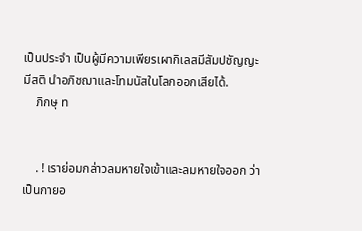เป็นประจำ เป็นผู้มีความเพียรเผากิเลสมีสัมปชัญญะ มีสติ นำอภิชฌาและโทมนัสในโลกออกเสียได้.
    ภิกษุ ท


    . ! เราย่อมกล่าวลมหายใจเข้าและลมหายใจออก ว่าเป็นกายอ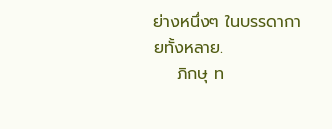ย่างหนึ่งๆ ในบรรดากายทั้งหลาย.
    ภิกษุ ท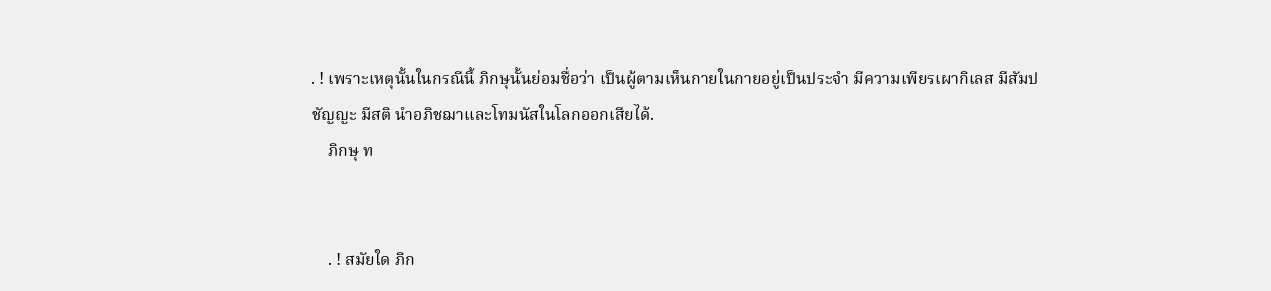. ! เพราะเหตุนั้นในกรณีนี้ ภิกษุนั้นย่อมชื่อว่า เป็นผู้ตามเห็นกายในกายอยู่เป็นประจำ มีความเพียรเผากิเลส มีสัมปชัญญะ มีสติ นำอภิชฌาและโทมนัสในโลกออกเสียได้.
    ภิกษุ ท


    . ! สมัยใด ภิก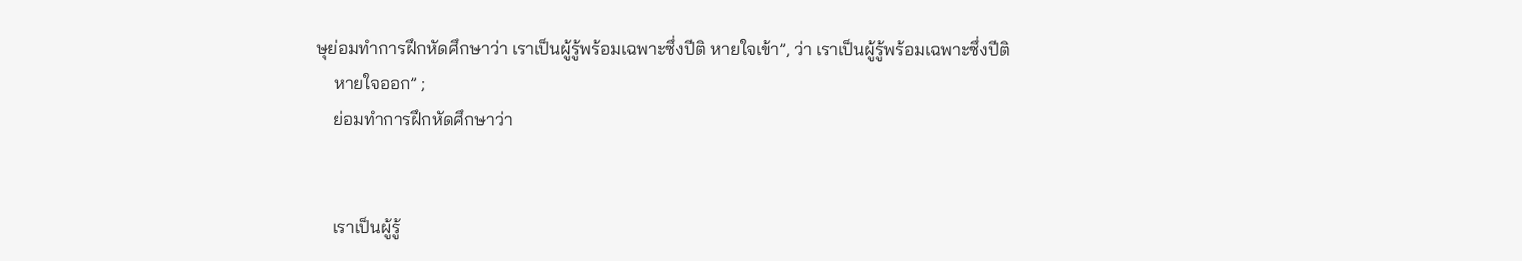ษุย่อมทำการฝึกหัดศึกษาว่า เราเป็นผู้รู้พร้อมเฉพาะซึ่งปีติ หายใจเข้า”, ว่า เราเป็นผู้รู้พร้อมเฉพาะซึ่งปีติ
    หายใจออก” ;
    ย่อมทำการฝึกหัดศึกษาว่า


    เราเป็นผู้รู้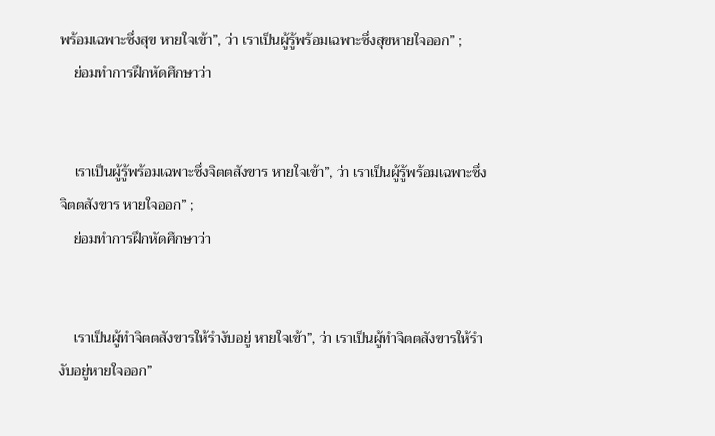พร้อมเฉพาะซึ่งสุข หายใจเข้า”, ว่า เราเป็นผู้รู้พร้อมเฉพาะซึ่งสุขหายใจออก” ;
    ย่อมทำการฝึกหัดศึกษาว่า


    เราเป็นผู้รู้พร้อมเฉพาะซึ่งจิตตสังขาร หายใจเข้า”, ว่า เราเป็นผู้รู้พร้อมเฉพาะซึ่งจิตตสังขาร หายใจออก” ;
    ย่อมทำการฝึกหัดศึกษาว่า


    เราเป็นผู้ทำจิตตสังขารให้รำงับอยู่ หายใจเข้า”, ว่า เราเป็นผู้ทำจิตตสังขารให้รำงับอยู่หายใจออก”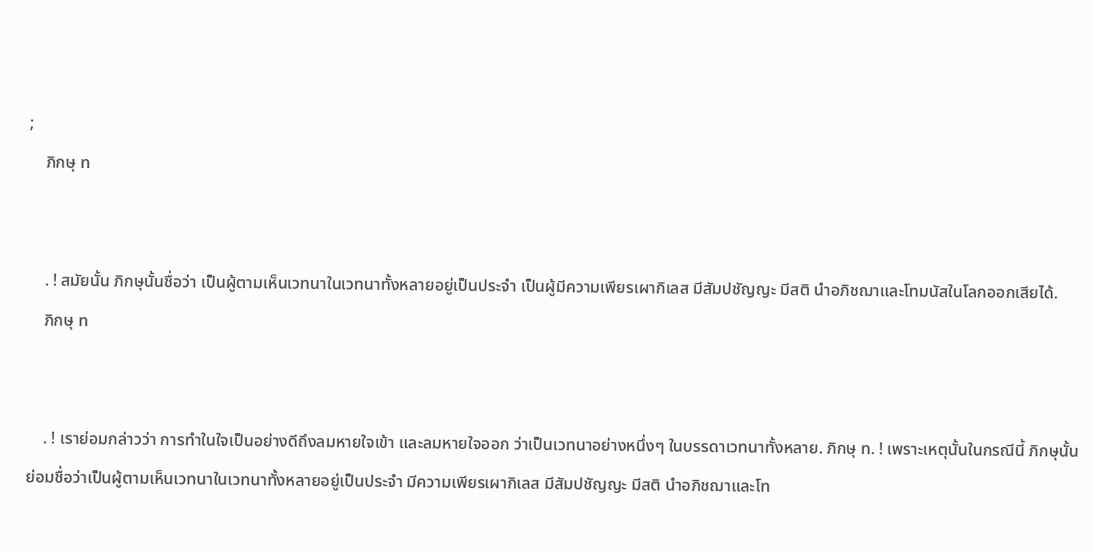;
    ภิกษุ ท


    . ! สมัยนั้น ภิกษุนั้นชื่อว่า เป็นผู้ตามเห็นเวทนาในเวทนาทั้งหลายอยู่เป็นประจำ เป็นผู้มีความเพียรเผากิเลส มีสัมปชัญญะ มีสติ นำอภิชฌาและโทมนัสในโลกออกเสียได้.
    ภิกษุ ท


    . ! เราย่อมกล่าวว่า การทำในใจเป็นอย่างดีถึงลมหายใจเข้า และลมหายใจออก ว่าเป็นเวทนาอย่างหนึ่งๆ ในบรรดาเวทนาทั้งหลาย. ภิกษุ ท. ! เพราะเหตุนั้นในกรณีนี้ ภิกษุนั้นย่อมชื่อว่าเป็นผู้ตามเห็นเวทนาในเวทนาทั้งหลายอยู่เป็นประจำ มีความเพียรเผากิเลส มีสัมปชัญญะ มีสติ นำอภิชฌาและโท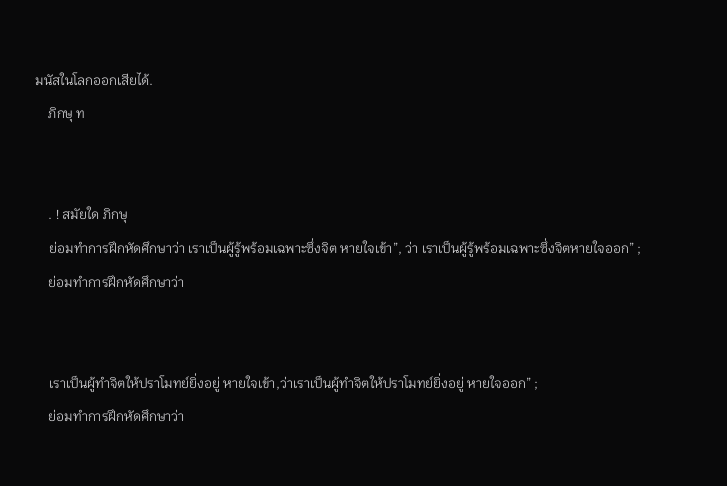มนัสในโลกออกเสียได้.
    ภิกษุ ท


    . ! สมัยใด ภิกษุ
    ย่อมทำการฝึกหัดศึกษาว่า เราเป็นผู้รู้พร้อมเฉพาะซึ่งจิต หายใจเข้า”, ว่า เราเป็นผู้รู้พร้อมเฉพาะซึ่งจิตหายใจออก” ;
    ย่อมทำการฝึกหัดศึกษาว่า


    เราเป็นผู้ทำจิตให้ปราโมทย์ยิ่งอยู่ หายใจเข้า,ว่าเราเป็นผู้ทำจิตให้ปราโมทย์ยิ่งอยู่ หายใจออก” ;
    ย่อมทำการฝึกหัดศึกษาว่า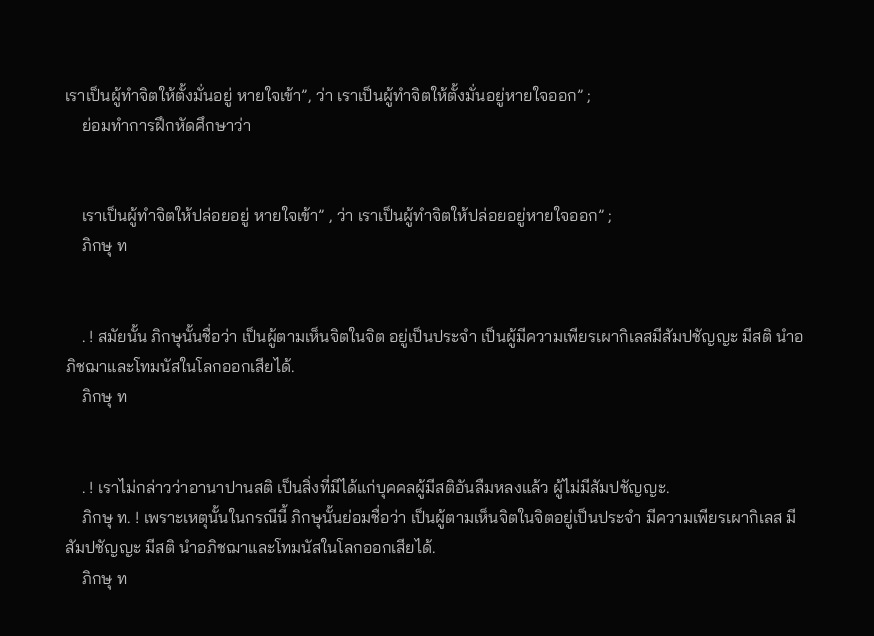เราเป็นผู้ทำจิตให้ตั้งมั่นอยู่ หายใจเข้า”, ว่า เราเป็นผู้ทำจิตให้ตั้งมั่นอยู่หายใจออก” ;
    ย่อมทำการฝึกหัดศึกษาว่า


    เราเป็นผู้ทำจิตให้ปล่อยอยู่ หายใจเข้า” , ว่า เราเป็นผู้ทำจิตให้ปล่อยอยู่หายใจออก” ;
    ภิกษุ ท


    . ! สมัยนั้น ภิกษุนั้นชื่อว่า เป็นผู้ตามเห็นจิตในจิต อยู่เป็นประจำ เป็นผู้มีความเพียรเผากิเลสมีสัมปชัญญะ มีสติ นำอภิชฌาและโทมนัสในโลกออกเสียได้.
    ภิกษุ ท


    . ! เราไม่กล่าวว่าอานาปานสติ เป็นสิ่งที่มีได้แก่บุคคลผู้มีสติอันลืมหลงแล้ว ผู้ไม่มีสัมปชัญญะ.
    ภิกษุ ท. ! เพราะเหตุนั้นในกรณีนี้ ภิกษุนั้นย่อมชื่อว่า เป็นผู้ตามเห็นจิตในจิตอยู่เป็นประจำ มีความเพียรเผากิเลส มีสัมปชัญญะ มีสติ นำอภิชฌาและโทมนัสในโลกออกเสียได้.
    ภิกษุ ท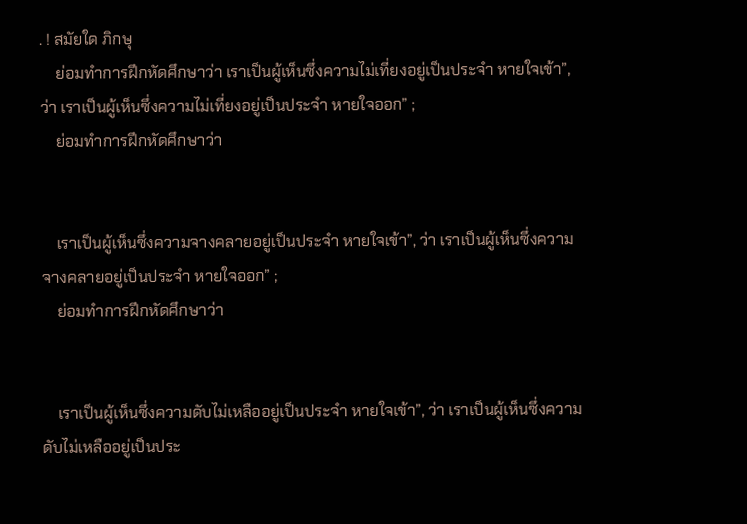. ! สมัยใด ภิกษุ
    ย่อมทำการฝึกหัดศึกษาว่า เราเป็นผู้เห็นซึ่งความไม่เที่ยงอยู่เป็นประจำ หายใจเข้า”, ว่า เราเป็นผู้เห็นซึ่งความไม่เที่ยงอยู่เป็นประจำ หายใจออก” ;
    ย่อมทำการฝึกหัดศึกษาว่า


    เราเป็นผู้เห็นซึ่งความจางคลายอยู่เป็นประจำ หายใจเข้า”, ว่า เราเป็นผู้เห็นซึ่งความจางคลายอยู่เป็นประจำ หายใจออก” ;
    ย่อมทำการฝึกหัดศึกษาว่า


    เราเป็นผู้เห็นซึ่งความดับไม่เหลืออยู่เป็นประจำ หายใจเข้า”, ว่า เราเป็นผู้เห็นซึ่งความดับไม่เหลืออยู่เป็นประ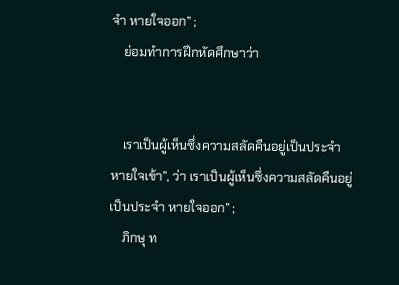จำ หายใจออก” ;
    ย่อมทำการฝึกหัดศึกษาว่า


    เราเป็นผู้เห็นซึ่งความสลัดคืนอยู่เป็นประจำ หายใจเข้า”, ว่า เราเป็นผู้เห็นซึ่งความสลัดคืนอยู่เป็นประจำ หายใจออก” ;
    ภิกษุ ท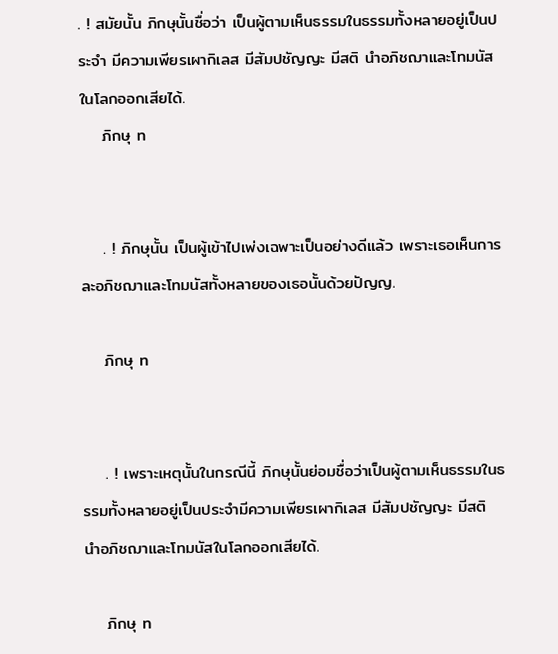. ! สมัยนั้น ภิกษุนั้นชื่อว่า เป็นผู้ตามเห็นธรรมในธรรมทั้งหลายอยู่เป็นประจำ มีความเพียรเผากิเลส มีสัมปชัญญะ มีสติ นำอภิชฌาและโทมนัสในโลกออกเสียได้.
    ภิกษุ ท


    . ! ภิกษุนั้น เป็นผู้เข้าไปเพ่งเฉพาะเป็นอย่างดีแล้ว เพราะเธอเห็นการละอภิชฌาและโทมนัสทั้งหลายของเธอนั้นด้วยปัญญ.

    ภิกษุ ท


    . ! เพราะเหตุนั้นในกรณีนี้ ภิกษุนั้นย่อมชื่อว่าเป็นผู้ตามเห็นธรรมในธรรมทั้งหลายอยู่เป็นประจำมีความเพียรเผากิเลส มีสัมปชัญญะ มีสติ นำอภิชฌาและโทมนัสในโลกออกเสียได้.

    ภิกษุ ท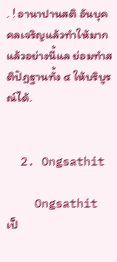. ! อานาปานสติ อันบุคคลเจริญแล้วทำให้มากแล้วอย่างนี้แล ย่อมทำสติปัฏฐานทั้ง ๔ ให้บริบูรณ์ได้.


  2. Ongsathit

    Ongsathit เป็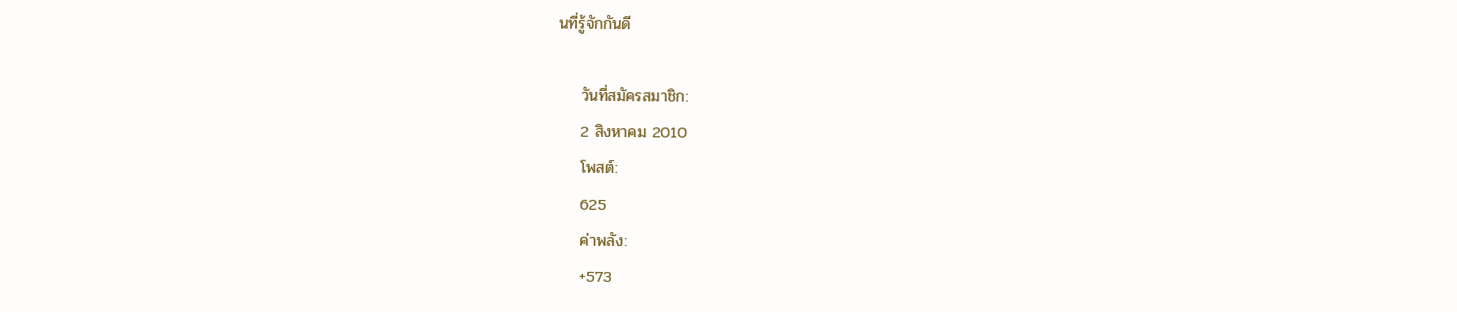นที่รู้จักกันดี

    วันที่สมัครสมาชิก:
    2 สิงหาคม 2010
    โพสต์:
    625
    ค่าพลัง:
    +573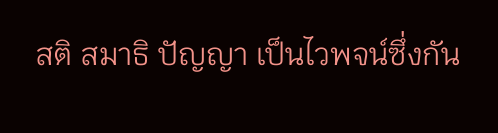สติ สมาธิ ปัญญา เป็นไวพจน์ซึ่งกัน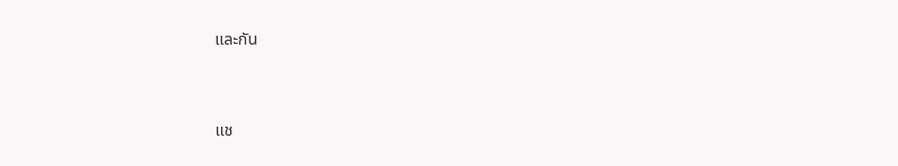และกัน


แช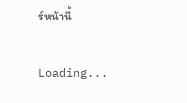ร์หน้านี้

Loading...